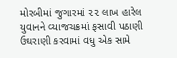મોરબીમાં જુગારમાં ૨૨ લાખ હારેલ યુવાનને વ્યાજચક્રમાં ફસાવી પઠાણી ઉઘરાણી કરવામાં વધુ એક સામે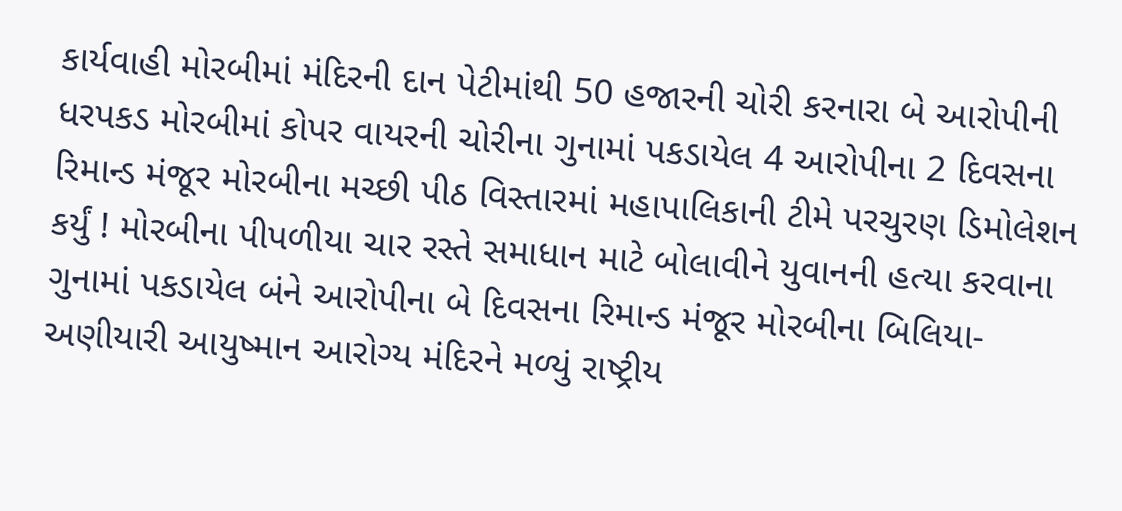કાર્યવાહી મોરબીમાં મંદિરની દાન પેટીમાંથી 50 હજારની ચોરી કરનારા બે આરોપીની ધરપકડ મોરબીમાં કોપર વાયરની ચોરીના ગુનામાં પકડાયેલ 4 આરોપીના 2 દિવસના રિમાન્ડ મંજૂર મોરબીના મચ્છી પીઠ વિસ્તારમાં મહાપાલિકાની ટીમે પરચુરણ ડિમોલેશન કર્યું ! મોરબીના પીપળીયા ચાર રસ્તે સમાધાન માટે બોલાવીને યુવાનની હત્યા કરવાના ગુનામાં પકડાયેલ બંને આરોપીના બે દિવસના રિમાન્ડ મંજૂર મોરબીના બિલિયા-અણીયારી આયુષ્માન આરોગ્ય મંદિરને મળ્યું રાષ્ટ્રીય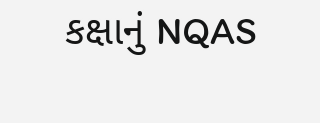કક્ષાનું NQAS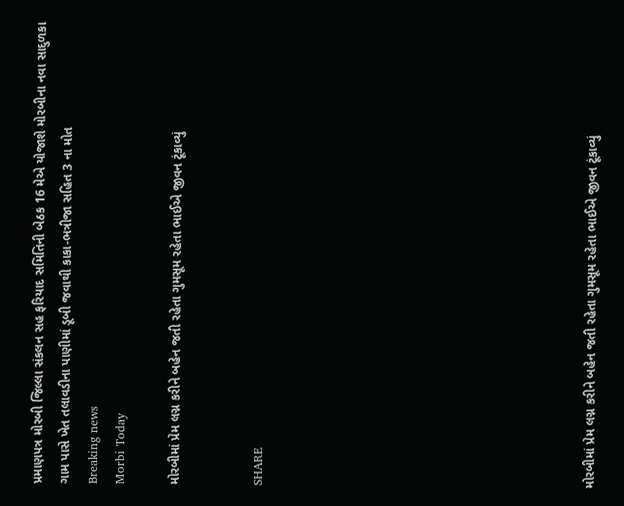પ્રમાણપત્ર મોરબી જિલ્લા સંકલન સહ ફરિયાદ સમિતિની બેઠક 16 મેએ યોજાશે મોરબીના નવા સાદુળકા ગામ પાસે ખેત તલાવડીના પાણીમાં ડૂબી જવાથી કાકા-ભત્રીજા સહિત 3 ના મોત
Breaking news
Morbi Today

મોરબીમાં પ્રેમ લગ્ન કરીને બહેન જતી રહેતા ગુમસૂમ રહેતા ભાઈએ જીવન ટૂંકાવ્યું


SHARE











મોરબીમાં પ્રેમ લગ્ન કરીને બહેન જતી રહેતા ગુમસૂમ રહેતા ભાઈએ જીવન ટૂંકાવ્યું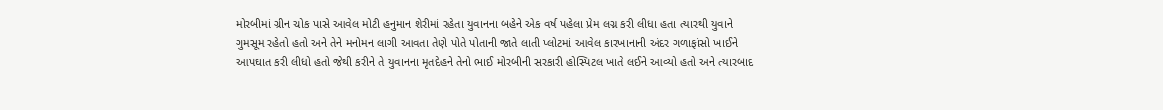મોરબીમાં ગ્રીન ચોક પાસે આવેલ મોટી હનુમાન શેરીમાં રહેતા યુવાનના બહેને એક વર્ષ પહેલા પ્રેમ લગ્ન કરી લીધા હતા ત્યારથી યુવાને ગુમસૂમ રહેતો હતો અને તેને મનોમન લાગી આવતા તેણે પોતે પોતાની જાતે લાતી પ્લોટમાં આવેલ કારખાનાની અંદર ગળાફાંસો ખાઈને આપઘાત કરી લીધો હતો જેથી કરીને તે યુવાનના મૃતદેહને તેનો ભાઈ મોરબીની સરકારી હોસ્પિટલ ખાતે લઈને આવ્યો હતો અને ત્યારબાદ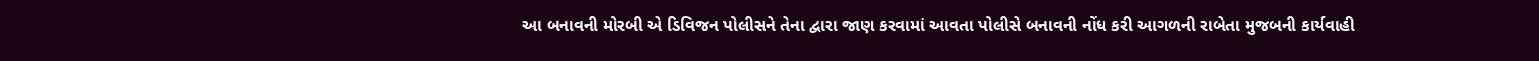આ બનાવની મોરબી એ ડિવિજન પોલીસને તેના દ્વારા જાણ કરવામાં આવતા પોલીસે બનાવની નોંધ કરી આગળની રાબેતા મુજબની કાર્યવાહી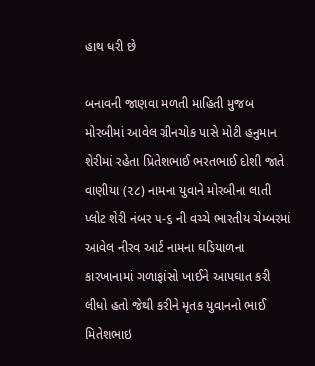હાથ ધરી છે

બનાવની જાણવા મળતી માહિતી મુજબ મોરબીમાં આવેલ ગ્રીનચોક પાસે મોટી હનુમાન શેરીમાં રહેતા પ્રિતેશભાઈ ભરતભાઈ દોશી જાતે વાણીયા (૨૮) નામના યુવાને મોરબીના લાતી પ્લોટ શેરી નંબર ૫-૬ ની વચ્ચે ભારતીય ચેમ્બરમાં આવેલ નીરવ આર્ટ નામના ઘડિયાળના કારખાનામાં ગળાફાંસો ખાઈને આપઘાત કરી લીધો હતો જેથી કરીને મૃતક યુવાનનો ભાઈ મિતેશભાઇ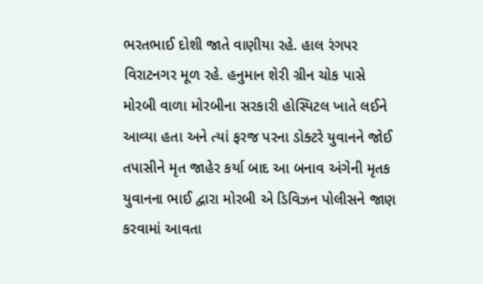ભરતભાઈ દોશી જાતે વાણીયા રહે. હાલ રંગપર વિરાટનગર મૂળ રહે. હનુમાન શેરી ગ્રીન ચોક પાસે મોરબી વાળા મોરબીના સરકારી હોસ્પિટલ ખાતે લઈને આવ્યા હતા અને ત્યાં ફરજ પરના ડોક્ટરે યુવાનને જોઈ તપાસીને મૃત જાહેર કર્યા બાદ આ બનાવ અંગેની મૃતક યુવાનના ભાઈ દ્વારા મોરબી એ ડિવિઝન પોલીસને જાણ કરવામાં આવતા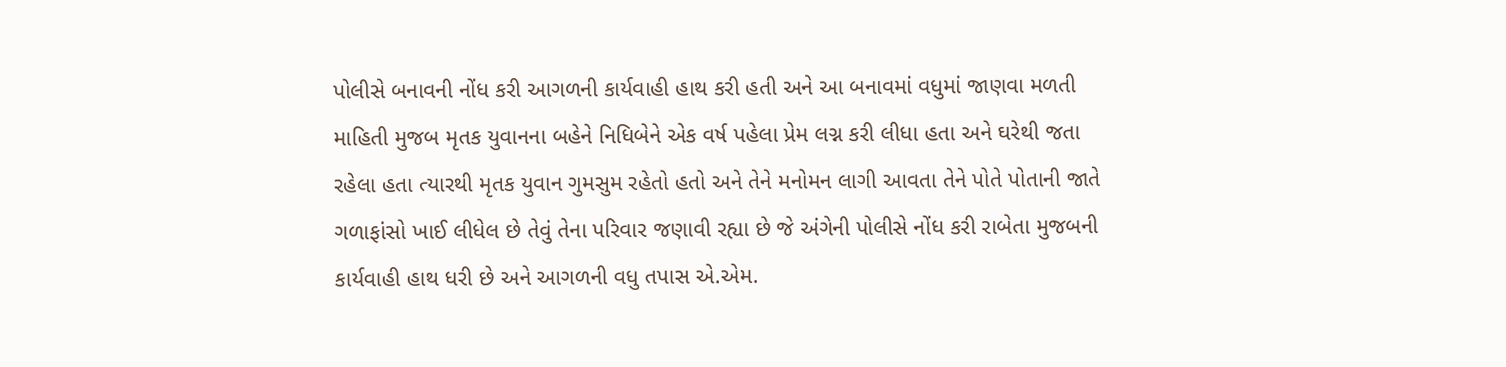પોલીસે બનાવની નોંધ કરી આગળની કાર્યવાહી હાથ કરી હતી અને આ બનાવમાં વધુમાં જાણવા મળતી માહિતી મુજબ મૃતક યુવાનના બહેને નિધિબેને એક વર્ષ પહેલા પ્રેમ લગ્ન કરી લીધા હતા અને ઘરેથી જતા રહેલા હતા ત્યારથી મૃતક યુવાન ગુમસુમ રહેતો હતો અને તેને મનોમન લાગી આવતા તેને પોતે પોતાની જાતે ગળાફાંસો ખાઈ લીધેલ છે તેવું તેના પરિવાર જણાવી રહ્યા છે જે અંગેની પોલીસે નોંધ કરી રાબેતા મુજબની કાર્યવાહી હાથ ધરી છે અને આગળની વધુ તપાસ એ.એમ.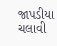જાપડીયા ચલાવી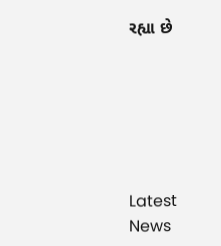રહ્યા છે






Latest News